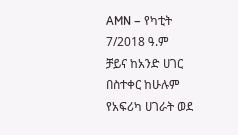AMN – የካቲት 7/2018 ዓ.ም
ቻይና ከአንድ ሀገር በስተቀር ከሁሉም የአፍሪካ ሀገራት ወደ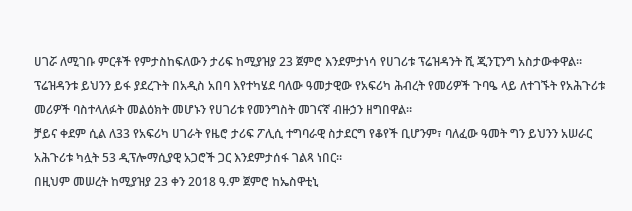ሀገሯ ለሚገቡ ምርቶች የምታስከፍለውን ታሪፍ ከሚያዝያ 23 ጀምሮ እንደምታነሳ የሀገሪቱ ፕሬዝዳንት ሺ ጂንፒንግ አስታውቀዋል።
ፕሬዝዳንቱ ይህንን ይፋ ያደረጉት በአዲስ አበባ እየተካሄደ ባለው ዓመታዊው የአፍሪካ ሕብረት የመሪዎች ጉባዔ ላይ ለተገኙት የአሕጉሪቱ መሪዎች ባስተላለፉት መልዕክት መሆኑን የሀገሪቱ የመንግስት መገናኛ ብዙኃን ዘግበዋል።
ቻይና ቀደም ሲል ለ33 የአፍሪካ ሀገራት የዜሮ ታሪፍ ፖሊሲ ተግባራዊ ስታደርግ የቆየች ቢሆንም፣ ባለፈው ዓመት ግን ይህንን አሠራር አሕጉሪቱ ካሏት 53 ዲፕሎማሲያዊ አጋሮች ጋር እንደምታሰፋ ገልጻ ነበር።
በዚህም መሠረት ከሚያዝያ 23 ቀን 2018 ዓ.ም ጀምሮ ከኤስዋቲኒ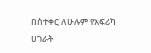በስተቀር ለሁሉም የአፍሪካ ሀገራት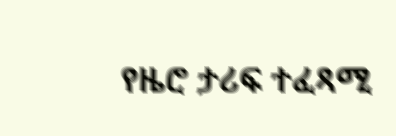የዜሮ ታሪፍ ተፈጻሚ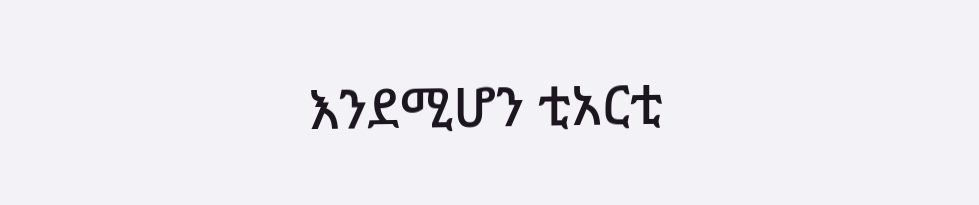እንደሚሆን ቲአርቲ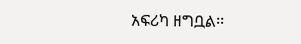አፍሪካ ዘግቧል፡፡